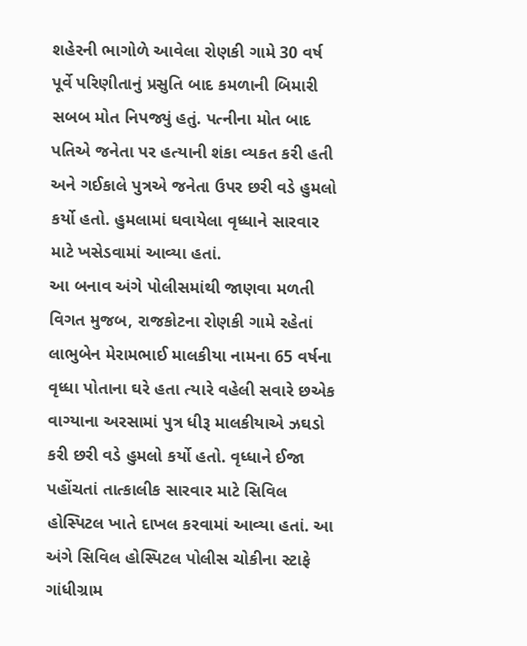શહેરની ભાગોળે આવેલા રોણકી ગામે 30 વર્ષ પૂર્વે પરિણીતાનું પ્રસુતિ બાદ કમળાની બિમારી સબબ મોત નિપજ્યું હતું. પત્નીના મોત બાદ પતિએ જનેતા પર હત્યાની શંકા વ્યકત કરી હતી અને ગઈકાલે પુત્રએ જનેતા ઉપર છરી વડે હુમલો કર્યો હતો. હુમલામાં ઘવાયેલા વૃધ્ધાને સારવાર માટે ખસેડવામાં આવ્યા હતાં.
આ બનાવ અંગે પોલીસમાંથી જાણવા મળતી વિગત મુજબ, રાજકોટના રોણકી ગામે રહેતાં લાભુબેન મેરામભાઈ માલકીયા નામના 65 વર્ષના વૃધ્ધા પોતાના ઘરે હતા ત્યારે વહેલી સવારે છએક વાગ્યાના અરસામાં પુત્ર ધીરૂ માલકીયાએ ઝઘડો કરી છરી વડે હુમલો કર્યો હતો. વૃધ્ધાને ઈજા પહોંચતાં તાત્કાલીક સારવાર માટે સિવિલ હોસ્પિટલ ખાતે દાખલ કરવામાં આવ્યા હતાં. આ અંગે સિવિલ હોસ્પિટલ પોલીસ ચોકીના સ્ટાફે ગાંધીગ્રામ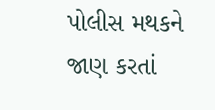પોલીસ મથકને જાણ કરતાં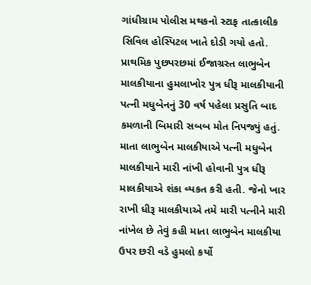ગાંધીગ્રામ પોલીસ મથકનો સ્ટાફ તાત્કાલીક સિવિલ હોસ્પિટલ ખાતે દોડી ગયો હતો.
પ્રાથમિક પુછપરછમાં ઈજાગ્રસ્ત લાભુબેન માલકીયાના હુમલાખોર પુત્ર ધીરૂ માલકીયાની પત્ની મધુબેનનું 30 વર્ષ પહેલા પ્રસુતિ બાદ કમળાની બિમારી સબબ મોત નિપજ્યું હતું. માતા લાભુબેન માલકીયાએ પત્ની મધુબેન માલકીયાને મારી નાંખી હોવાની પુત્ર ધીરૂ માલકીયાએ શંકા વ્યકત કરી હતી. જેનો ખાર રાખી ધીરૂ માલકીયાએ તમે મારી પત્નીને મારી નાંખેલ છે તેવું કહી માતા લાભુબેન માલકીયા ઉપર છરી વડે હુમલો કર્યો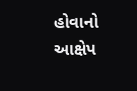હોવાનો આક્ષેપ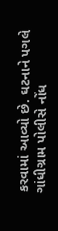કરવામાં આવ્યો છે. ઘટનાને પગલે ગાંધીગ્રામ પોલીસે નોંધ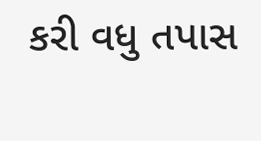કરી વધુ તપાસ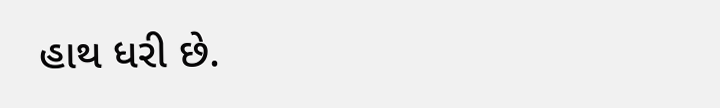હાથ ધરી છે.